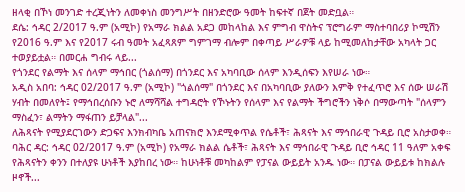ዘላቂ በኾነ መንገድ ተረጂነትን ለመቀነስ መንግሥት በዘንድሮው ዓመት ከፍተኛ በጀት መድቧል።
ደሴ: ኅዳር 2/2017 ዓ.ም (አሚኮ) የአማራ ክልል አደጋ መከላከል እና ምግብ ዋስትና ፕሮግራም ማስተባበሪያ ኮሚሽን የ2016 ዓ.ም እና የ2017 ሩብ ዓመት አፈጻጸም ግምገማ ብሎም በቀጣይ ሥራዎቹ ላይ ከሚመለከታቸው አካላት ጋር ተወያይቷል። በመርሐ ግብሩ ላይ...
የጎንደር የልማት እና ሰላም ማኅበር (ጎልሰማ) በጎንደር እና አካባቢው ሰላም እንዲሰፍን እየሠራ ነው።
አዲስ አበባ: ኅዳር 02/2017 ዓ.ም (አሚኮ) "ጎልሰማ" በጎንደር እና በአካባቢው ያለውን እምቅ የተፈጥሮ እና ሰው ሠራሽ ሃብት በመለየት፤ የማኅበረሰቡን ኑሮ ለማሻሻል ተግዳሮት የኾኑትን የሰላም እና የልማት ችግሮችን ነቅሶ በማውጣት "ሰላምን ማስፈን፣ ልማትን ማፋጠን ይቻላል"...
ለሕጻናት የሚያደርገውን ድጋፍና እንክብካቤ አጠናክሮ እንደሚቀጥል የሴቶች፣ ሕጻናት እና ማኅበራዊ ጉዳይ ቢሮ አስታወቀ።
ባሕር ዳር: ኅዳር 02/2017 ዓ.ም (አሚኮ) የአማራ ክልል ሴቶች፣ ሕጻናት እና ማኅበራዊ ጉዳይ ቢሮ ኅዳር 11 ዓለም አቀፍ የሕጻናትን ቀንን በተለያዩ ሁነቶች እያከበረ ነው። ከሁነቶቹ መካከልም የፓናል ውይይት አንዱ ነው። በፓናል ውይይቱ ከክልሉ ዞኖች...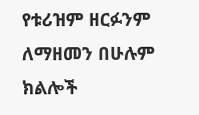የቱሪዝም ዘርፉንም ለማዘመን በሁሉም ክልሎች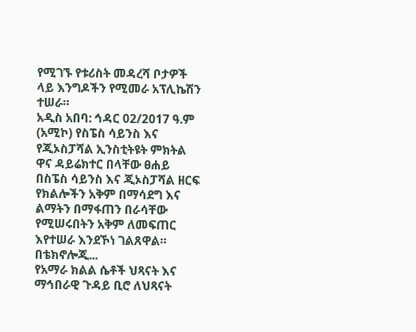የሚገኙ የቱሪስት መዳረሻ ቦታዎች ላይ እንግዶችን የሚመራ አፕሊኬሽን ተሠራ።
አዲስ አበባ: ኅዳር 02/2017 ዓ.ም (አሚኮ) የስፔስ ሳይንስ እና የጂኦስፓሻል ኢንስቲትዩት ምክትል ዋና ዳይሬክተር በላቸው ፀሐይ በስፔስ ሳይንስ እና ጂኦስፓሻል ዘርፍ የክልሎችን አቅም በማሳደግ እና ልማትን በማፋጠን በራሳቸው የሚሠሩበትን አቅም ለመፍጠር እየተሠራ እንደኾነ ገልጸዋል።
በቴክኖሎጂ...
የአማራ ክልል ሴቶች ህጻናት እና ማኅበራዊ ጉዳይ ቢሮ ለህጻናት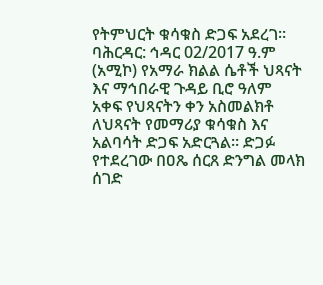የትምህርት ቁሳቁስ ድጋፍ አደረገ።
ባሕርዳር: ኅዳር 02/2017 ዓ.ም (አሚኮ) የአማራ ክልል ሴቶች ህጻናት እና ማኅበራዊ ጉዳይ ቢሮ ዓለም አቀፍ የህጻናትን ቀን አስመልክቶ ለህጻናት የመማሪያ ቁሳቁስ እና አልባሳት ድጋፍ አድርጓል። ድጋፉ የተደረገው በዐጼ ሰርጸ ድንግል መላክ ሰገድ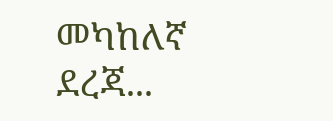መካከለኛ ደረጃ...